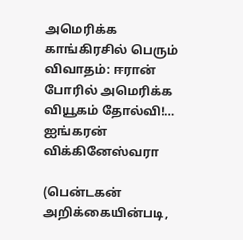அமெரிக்க காங்கிரசில் பெரும் விவாதம்: ஈரான் போரில் அமெரிக்க வியூகம் தோல்வி!… ஐங்கரன் விக்கினேஸ்வரா

(பென்டகன் அறிக்கையின்படி,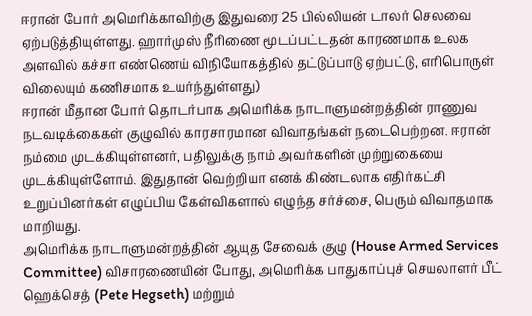ஈரான் போர் அமெரிக்காவிற்கு இதுவரை 25 பில்லியன் டாலர் செலவை ஏற்படுத்தியுள்ளது. ஹார்முஸ் நீரிணை மூடப்பட்டதன் காரணமாக உலக அளவில் கச்சா எண்ணெய் விநியோகத்தில் தட்டுப்பாடு ஏற்பட்டு, எரிபொருள் விலையும் கணிசமாக உயர்ந்துள்ளது)
ஈரான் மீதான போர் தொடர்பாக அமெரிக்க நாடாளுமன்றத்தின் ராணுவ நடவடிக்கைகள் குழுவில் காரசாரமான விவாதங்கள் நடைபெற்றன. ஈரான் நம்மை முடக்கியுள்ளனர், பதிலுக்கு நாம் அவர்களின் முற்றுகையை முடக்கியுள்ளோம். இதுதான் வெற்றியா எனக் கிண்டலாக எதிர்கட்சி உறுப்பினர்கள் எழுப்பிய கேள்விகளால் எழுந்த சர்ச்சை, பெரும் விவாதமாக மாறியது.
அமெரிக்க நாடாளுமன்றத்தின் ஆயுத சேவைக் குழு (House Armed Services Committee) விசாரணையின் போது, அமெரிக்க பாதுகாப்புச் செயலாளர் பீட் ஹெக்செத் (Pete Hegseth) மற்றும்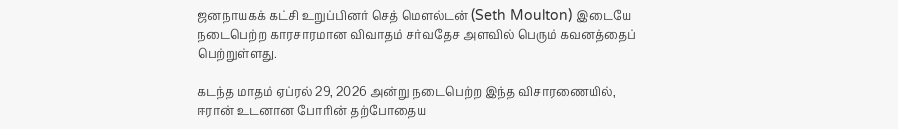ஜனநாயகக் கட்சி உறுப்பினர் செத் மௌல்டன் (Seth Moulton) இடையே நடைபெற்ற காரசாரமான விவாதம் சர்வதேச அளவில் பெரும் கவனத்தைப் பெற்றுள்ளது.

கடந்த மாதம் ஏப்ரல் 29, 2026 அன்று நடைபெற்ற இந்த விசாரணையில், ஈரான் உடனான போரின் தற்போதைய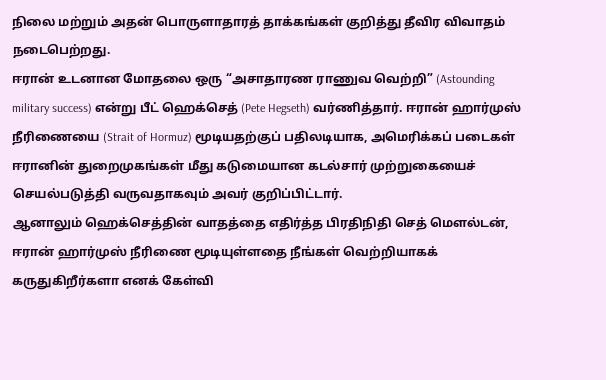நிலை மற்றும் அதன் பொருளாதாரத் தாக்கங்கள் குறித்து தீவிர விவாதம் நடைபெற்றது.
ஈரான் உடனான மோதலை ஒரு “அசாதாரண ராணுவ வெற்றி” (Astounding military success) என்று பீட் ஹெக்செத் (Pete Hegseth) வர்ணித்தார். ஈரான் ஹார்முஸ் நீரிணையை (Strait of Hormuz) மூடியதற்குப் பதிலடியாக, அமெரிக்கப் படைகள் ஈரானின் துறைமுகங்கள் மீது கடுமையான கடல்சார் முற்றுகையைச் செயல்படுத்தி வருவதாகவும் அவர் குறிப்பிட்டார்.
ஆனாலும் ஹெக்செத்தின் வாதத்தை எதிர்த்த பிரதிநிதி செத் மௌல்டன், ஈரான் ஹார்முஸ் நீரிணை மூடியுள்ளதை நீங்கள் வெற்றியாகக் கருதுகிறீர்களா எனக் கேள்வி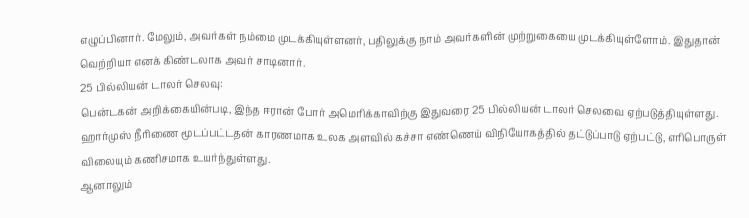எழுப்பினார். மேலும், அவர்கள் நம்மை முடக்கியுள்ளனர், பதிலுக்கு நாம் அவர்களின் முற்றுகையை முடக்கியுள்ளோம். இதுதான் வெற்றியா எனக் கிண்டலாக அவர் சாடினார்.
25 பில்லியன் டாலர் செலவு:
பென்டகன் அறிக்கையின்படி, இந்த ஈரான் போர் அமெரிக்காவிற்கு இதுவரை 25 பில்லியன் டாலர் செலவை ஏற்படுத்தியுள்ளது. ஹார்முஸ் நீரிணை மூடப்பட்டதன் காரணமாக உலக அளவில் கச்சா எண்ணெய் விநியோகத்தில் தட்டுப்பாடு ஏற்பட்டு, எரிபொருள் விலையும் கணிசமாக உயர்ந்துள்ளது.
ஆனாலும்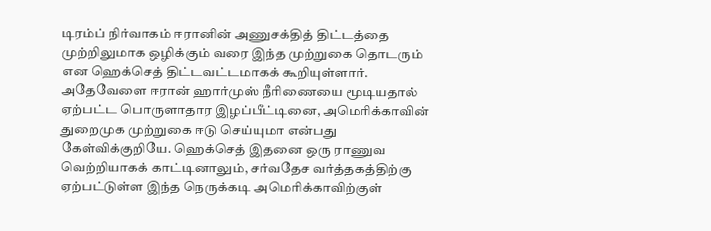டிரம்ப் நிர்வாகம் ஈரானின் அணுசக்தித் திட்டத்தை முற்றிலுமாக ஒழிக்கும் வரை இந்த முற்றுகை தொடரும் என ஹெக்செத் திட்டவட்டமாகக் கூறியுள்ளார்.
அதேவேளை ஈரான் ஹார்முஸ் நீரிணையை மூடியதால் ஏற்பட்ட பொருளாதார இழப்பீட்டினை, அமெரிக்காவின் துறைமுக முற்றுகை ஈடு செய்யுமா என்பது கேள்விக்குறியே. ஹெக்செத் இதனை ஒரு ராணுவ வெற்றியாகக் காட்டினாலும், சர்வதேச வர்த்தகத்திற்கு ஏற்பட்டுள்ள இந்த நெருக்கடி அமெரிக்காவிற்குள்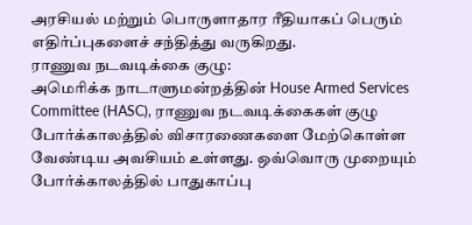அரசியல் மற்றும் பொருளாதார ரீதியாகப் பெரும் எதிர்ப்புகளைச் சந்தித்து வருகிறது.
ராணுவ நடவடிக்கை குழு:
அமெரிக்க நாடாளுமன்றத்தின் House Armed Services Committee (HASC), ராணுவ நடவடிக்கைகள் குழு போர்க்காலத்தில் விசாரணைகளை மேற்கொள்ள வேண்டிய அவசியம் உள்ளது. ஒவ்வொரு முறையும் போர்க்காலத்தில் பாதுகாப்பு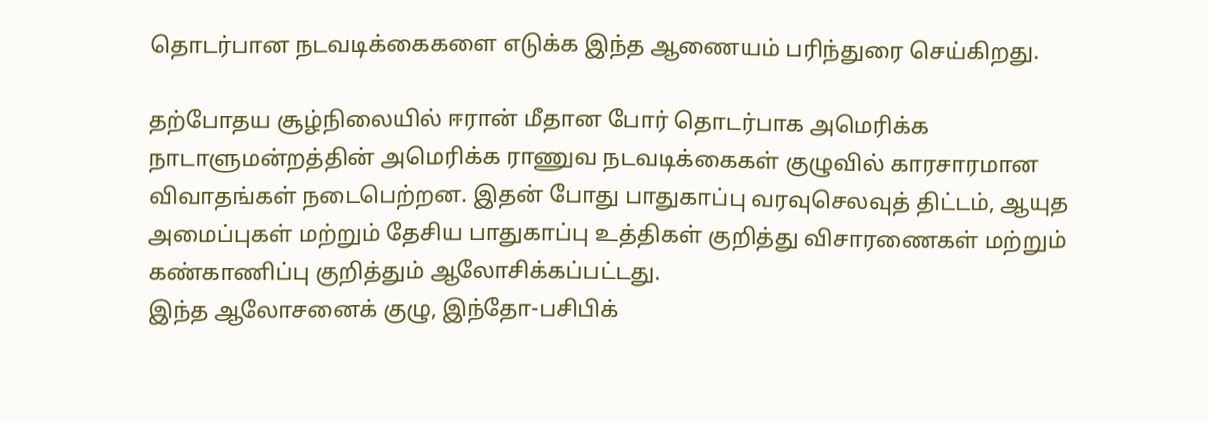தொடர்பான நடவடிக்கைகளை எடுக்க இந்த ஆணையம் பரிந்துரை செய்கிறது.

தற்போதய சூழ்நிலையில் ஈரான் மீதான போர் தொடர்பாக அமெரிக்க நாடாளுமன்றத்தின் அமெரிக்க ராணுவ நடவடிக்கைகள் குழுவில் காரசாரமான விவாதங்கள் நடைபெற்றன. இதன் போது பாதுகாப்பு வரவுசெலவுத் திட்டம், ஆயுத அமைப்புகள் மற்றும் தேசிய பாதுகாப்பு உத்திகள் குறித்து விசாரணைகள் மற்றும் கண்காணிப்பு குறித்தும் ஆலோசிக்கப்பட்டது.
இந்த ஆலோசனைக் குழு, இந்தோ-பசிபிக்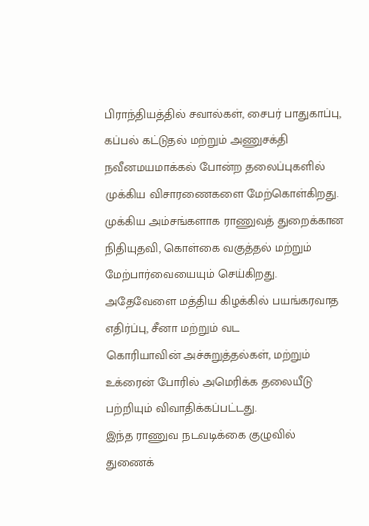பிராந்தியத்தில் சவால்கள், சைபர் பாதுகாப்பு, கப்பல் கட்டுதல் மற்றும் அணுசக்தி நவீனமயமாக்கல் போன்ற தலைப்புகளில் முக்கிய விசாரணைகளை மேற்கொள்கிறது. முக்கிய அம்சங்களாக ராணுவத் துறைக்கான நிதியுதவி, கொள்கை வகுத்தல் மற்றும் மேற்பார்வையையும் செய்கிறது.
அதேவேளை மத்திய கிழக்கில் பயங்கரவாத எதிர்ப்பு, சீனா மற்றும் வட
கொரியாவின் அச்சுறுத்தல்கள், மற்றும் உக்ரைன் போரில் அமெரிக்க தலையீடு பற்றியும் விவாதிக்கப்பட்டது.
இந்த ராணுவ நடவடிக்கை குழுவில்
துணைக்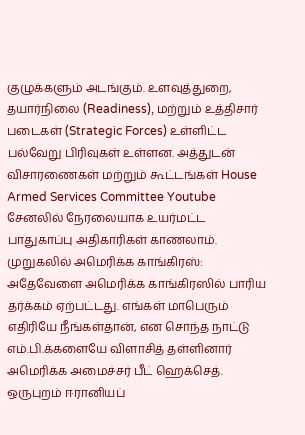குழுக்களும் அடங்கும். உளவுத்துறை, தயார்நிலை (Readiness), மற்றும் உத்திசார் படைகள் (Strategic Forces) உள்ளிட்ட பல்வேறு பிரிவுகள் உள்ளன. அத்துடன் விசாரணைகள் மற்றும் கூட்டங்கள் House Armed Services Committee Youtube சேனலில் நேரலையாக உயர்மட்ட பாதுகாப்பு அதிகாரிகள் காணலாம்.
முறுகலில் அமெரிக்க காங்கிரஸ்:
அதேவேளை அமெரிக்க காங்கிரஸில் பாரிய தர்க்கம் ஏற்பட்டது. எங்கள் மாபெரும் எதிரியே நீங்கள்தான், என சொந்த நாட்டு எம்.பி.க்களையே விளாசித் தள்ளினார் அமெரிக்க அமைச்சர் பீட் ஹெக்செத்.
ஒருபுறம் ஈரானியப்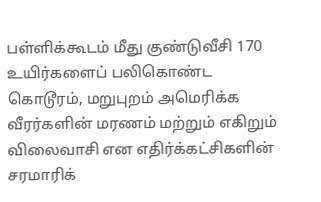பள்ளிக்கூடம் மீது குண்டுவீசி 170 உயிர்களைப் பலிகொண்ட கொடூரம், மறுபுறம் அமெரிக்க வீரர்களின் மரணம் மற்றும் எகிறும் விலைவாசி என எதிர்க்கட்சிகளின் சரமாரிக்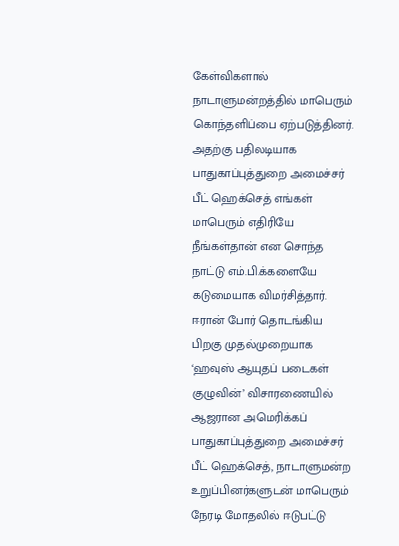கேள்விகளால் நாடாளுமன்றத்தில் மாபெரும் கொந்தளிப்பை ஏற்படுத்தினர். அதற்கு பதிலடியாக பாதுகாப்புத்துறை அமைச்சர் பீட் ஹெக்செத் எங்கள் மாபெரும் எதிரியே நீங்கள்தான் என சொந்த நாட்டு எம்.பி.க்களையே கடுமையாக விமர்சித்தார்.
ஈரான் போர் தொடங்கிய பிறகு முதல்முறையாக ‘ஹவுஸ் ஆயுதப் படைகள் குழுவின்’ விசாரணையில் ஆஜரான அமெரிக்கப் பாதுகாப்புத்துறை அமைச்சர் பீட் ஹெக்செத், நாடாளுமன்ற உறுப்பினர்களுடன் மாபெரும் நேரடி மோதலில் ஈடுபட்டு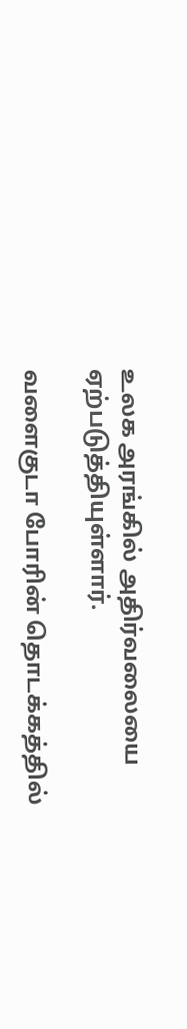உலக அரங்கில் அதிர்வலையை ஏற்படுத்தியுள்ளார்.

வளைகுடா போரின் தொடக்கத்தில்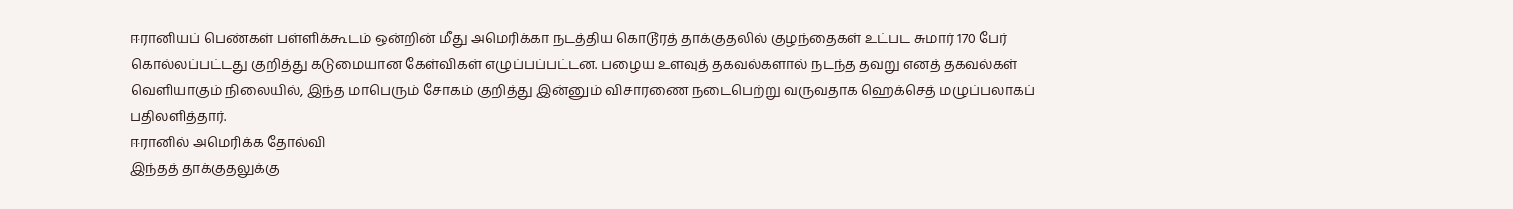ஈரானியப் பெண்கள் பள்ளிக்கூடம் ஒன்றின் மீது அமெரிக்கா நடத்திய கொடூரத் தாக்குதலில் குழந்தைகள் உட்பட சுமார் 170 பேர் கொல்லப்பட்டது குறித்து கடுமையான கேள்விகள் எழுப்பப்பட்டன. பழைய உளவுத் தகவல்களால் நடந்த தவறு எனத் தகவல்கள் வெளியாகும் நிலையில், இந்த மாபெரும் சோகம் குறித்து இன்னும் விசாரணை நடைபெற்று வருவதாக ஹெக்செத் மழுப்பலாகப் பதிலளித்தார்.
ஈரானில் அமெரிக்க தோல்வி
இந்தத் தாக்குதலுக்கு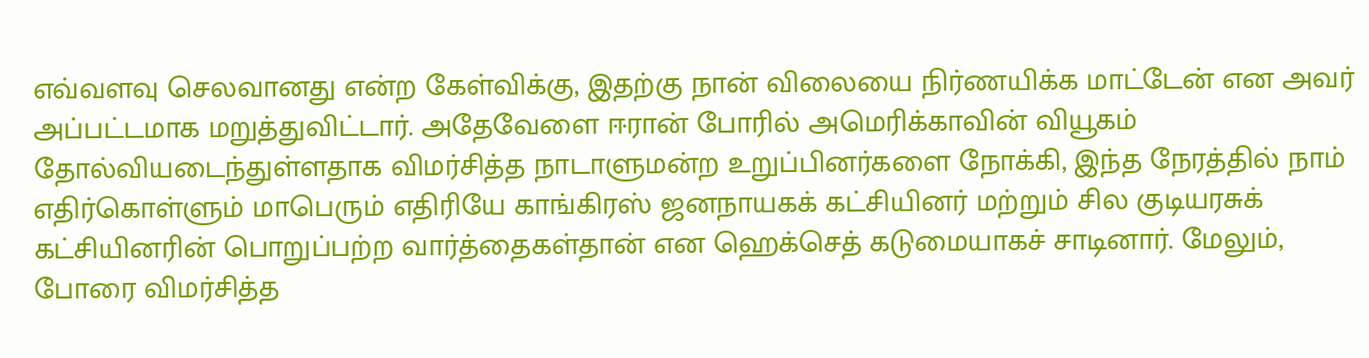எவ்வளவு செலவானது என்ற கேள்விக்கு, இதற்கு நான் விலையை நிர்ணயிக்க மாட்டேன் என அவர் அப்பட்டமாக மறுத்துவிட்டார். அதேவேளை ஈரான் போரில் அமெரிக்காவின் வியூகம் தோல்வியடைந்துள்ளதாக விமர்சித்த நாடாளுமன்ற உறுப்பினர்களை நோக்கி, இந்த நேரத்தில் நாம் எதிர்கொள்ளும் மாபெரும் எதிரியே காங்கிரஸ் ஜனநாயகக் கட்சியினர் மற்றும் சில குடியரசுக் கட்சியினரின் பொறுப்பற்ற வார்த்தைகள்தான் என ஹெக்செத் கடுமையாகச் சாடினார். மேலும், போரை விமர்சித்த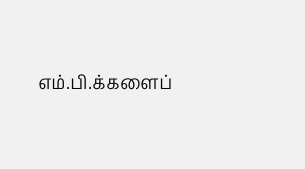எம்.பி.க்களைப்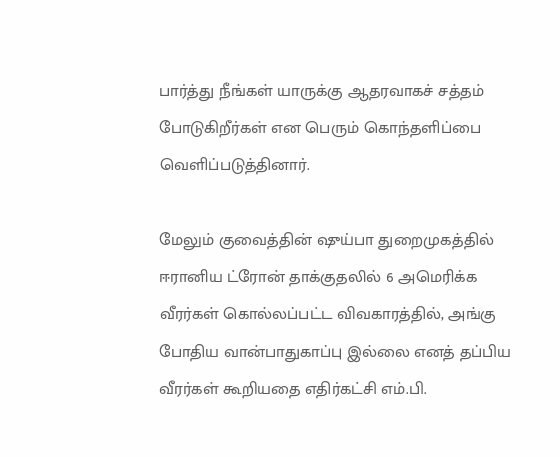பார்த்து நீங்கள் யாருக்கு ஆதரவாகச் சத்தம் போடுகிறீர்கள் என பெரும் கொந்தளிப்பை வெளிப்படுத்தினார்.

மேலும் குவைத்தின் ஷுய்பா துறைமுகத்தில் ஈரானிய ட்ரோன் தாக்குதலில் 6 அமெரிக்க வீரர்கள் கொல்லப்பட்ட விவகாரத்தில், அங்கு போதிய வான்பாதுகாப்பு இல்லை எனத் தப்பிய வீரர்கள் கூறியதை எதிர்கட்சி எம்.பி.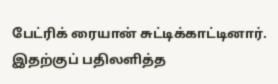பேட்ரிக் ரையான் சுட்டிக்காட்டினார். இதற்குப் பதிலளித்த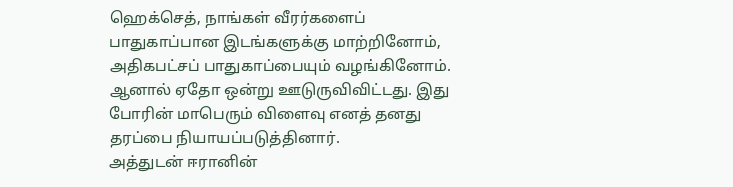ஹெக்செத், நாங்கள் வீரர்களைப் பாதுகாப்பான இடங்களுக்கு மாற்றினோம், அதிகபட்சப் பாதுகாப்பையும் வழங்கினோம். ஆனால் ஏதோ ஒன்று ஊடுருவிவிட்டது. இது போரின் மாபெரும் விளைவு எனத் தனது தரப்பை நியாயப்படுத்தினார்.
அத்துடன் ஈரானின்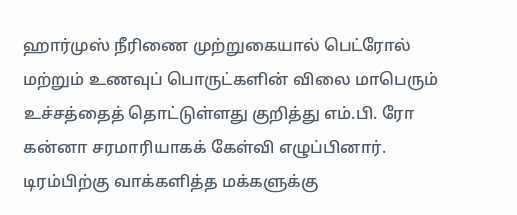ஹார்முஸ் நீரிணை முற்றுகையால் பெட்ரோல் மற்றும் உணவுப் பொருட்களின் விலை மாபெரும் உச்சத்தைத் தொட்டுள்ளது குறித்து எம்.பி. ரோ கன்னா சரமாரியாகக் கேள்வி எழுப்பினார். டிரம்பிற்கு வாக்களித்த மக்களுக்கு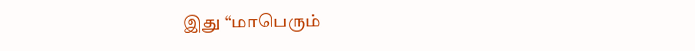இது “மாபெரும்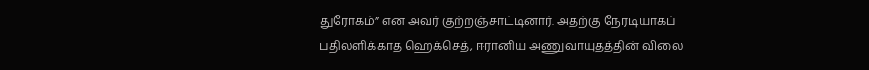துரோகம்” என அவர் குற்றஞ்சாட்டினார். அதற்கு நேரடியாகப் பதிலளிக்காத ஹெக்செத், ஈரானிய அணுவாயுதத்தின் விலை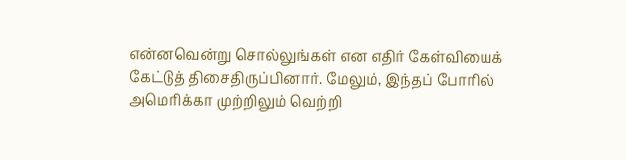என்னவென்று சொல்லுங்கள் என எதிர் கேள்வியைக் கேட்டுத் திசைதிருப்பினார். மேலும், இந்தப் போரில் அமெரிக்கா முற்றிலும் வெற்றி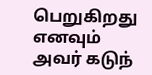பெறுகிறது எனவும் அவர் கடுந்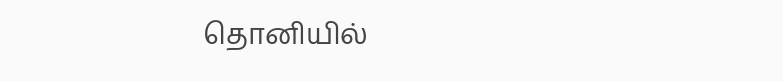தொனியில்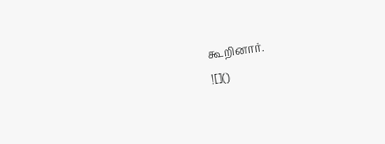கூறினார்.
![]()